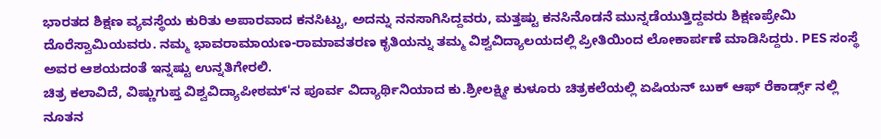ಭಾರತದ ಶಿಕ್ಷಣ ವ್ಯವಸ್ಥೆಯ ಕುರಿತು ಅಪಾರವಾದ ಕನಸಿಟ್ಟು, ಅದನ್ನು ನನಸಾಗಿಸಿದ್ದವರು, ಮತ್ತಷ್ಟು ಕನಸಿನೊಡನೆ ಮುನ್ನಡೆಯುತ್ತಿದ್ದವರು ಶಿಕ್ಷಣಪ್ರೇಮಿ ದೊರೆಸ್ವಾಮಿಯವರು. ನಮ್ಮ ಭಾವರಾಮಾಯಣ-ರಾಮಾವತರಣ ಕೃತಿಯನ್ನು ತಮ್ಮ ವಿಶ್ವವಿದ್ಯಾಲಯದಲ್ಲಿ ಪ್ರೀತಿಯಿಂದ ಲೋಕಾರ್ಪಣೆ ಮಾಡಿಸಿದ್ದರು. PES ಸಂಸ್ಥೆ ಅವರ ಆಶಯದಂತೆ ಇನ್ನಷ್ಟು ಉನ್ನತಿಗೇರಲಿ.
ಚಿತ್ರ ಕಲಾವಿದೆ, ವಿಷ್ಣುಗುಪ್ತ ವಿಶ್ವವಿದ್ಯಾಪೀಠಮ್'ನ ಪೂರ್ವ ವಿದ್ಯಾರ್ಥಿನಿಯಾದ ಕು.ಶ್ರೀಲಕ್ಷ್ಮೀ ಕುಳೂರು ಚಿತ್ರಕಲೆಯಲ್ಲಿ ಏಷಿಯನ್ ಬುಕ್ ಆಫ್ ರೆಕಾರ್ಡ್ಸ್ ನಲ್ಲಿ ನೂತನ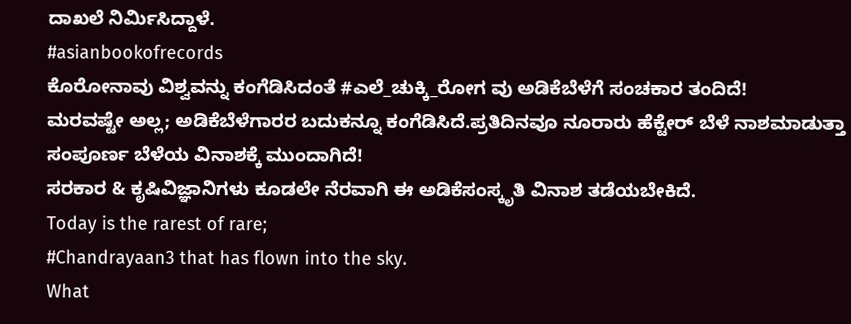ದಾಖಲೆ ನಿರ್ಮಿಸಿದ್ದಾಳೆ.
#asianbookofrecords
ಕೊರೋನಾವು ವಿಶ್ವವನ್ನು ಕಂಗೆಡಿಸಿದಂತೆ #ಎಲೆ_ಚುಕ್ಕಿ_ರೋಗ ವು ಅಡಿಕೆಬೆಳೆಗೆ ಸಂಚಕಾರ ತಂದಿದೆ!
ಮರವಷ್ಟೇ ಅಲ್ಲ; ಅಡಿಕೆಬೆಳೆಗಾರರ ಬದುಕನ್ನೂ ಕಂಗೆಡಿಸಿದೆ.ಪ್ರತಿದಿನವೂ ನೂರಾರು ಹೆಕ್ಟೇರ್ ಬೆಳೆ ನಾಶಮಾಡುತ್ತಾ ಸಂಪೂರ್ಣ ಬೆಳೆಯ ವಿನಾಶಕ್ಕೆ ಮುಂದಾಗಿದೆ!
ಸರಕಾರ & ಕೃಷಿವಿಜ್ಞಾನಿಗಳು ಕೂಡಲೇ ನೆರವಾಗಿ ಈ ಅಡಿಕೆಸಂಸ್ಕೃತಿ ವಿನಾಶ ತಡೆಯಬೇಕಿದೆ.
Today is the rarest of rare;
#Chandrayaan3 that has flown into the sky.
What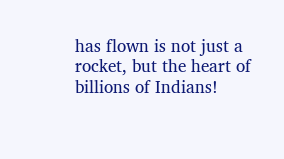has flown is not just a rocket, but the heart of billions of Indians!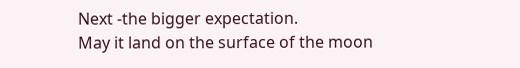Next -the bigger expectation.
May it land on the surface of the moon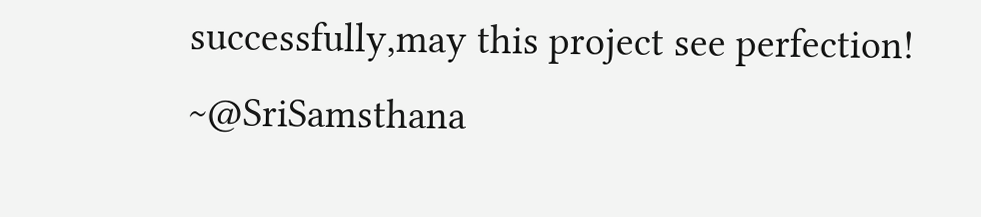successfully,may this project see perfection!
~@SriSamsthana